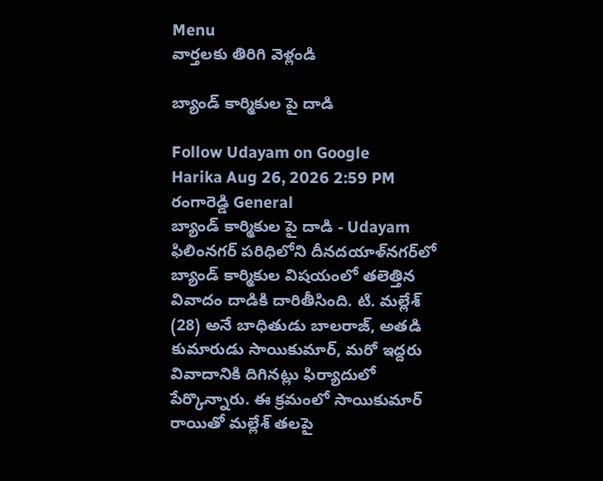Menu
వార్తలకు తిరిగి వెళ్లండి

బ్యాండ్ కార్మికుల పై దాడి

Follow Udayam on Google
Harika Aug 26, 2026 2:59 PM రంగారెడ్డి General
బ్యాండ్ కార్మికుల పై దాడి - Udayam
ఫిలింనగర్ పరిధిలోని దీనదయాళ్‌నగర్‌లో బ్యాండ్ కార్మికుల విషయంలో తలెత్తిన వివాదం దాడికి దారితీసింది. టి. మల్లేశ్‌ (28) అనే బాధితుడు బాలరాజ్, అతడి కుమారుడు సాయికుమార్, మరో ఇద్దరు వివాదానికి దిగినట్లు ఫిర్యాదులో పేర్కొన్నారు. ఈ క్రమంలో సాయికుమార్ రాయితో మల్లేశ్ తలపై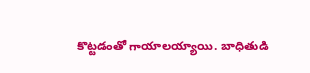కొట్టడంతో గాయాలయ్యాయి. బాధితుడి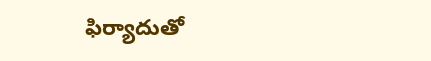ఫిర్యాదుతో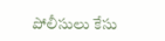పోలీసులు కేసు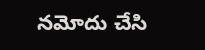నమోదు చేసి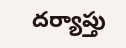దర్యాప్తు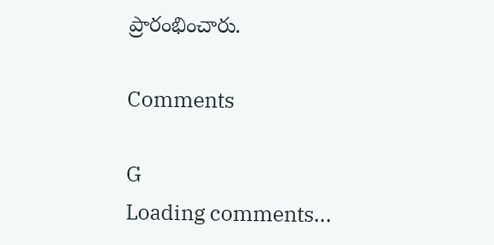ప్రారంభించారు.

Comments

G
Loading comments...